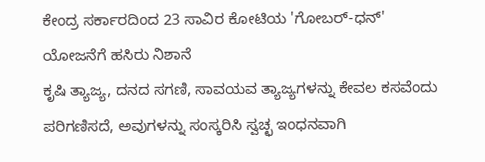ಕೇಂದ್ರ ಸರ್ಕಾರದಿಂದ 23 ಸಾವಿರ ಕೋಟಿಯ 'ಗೋಬರ್-ಧನ್' ಯೋಜನೆಗೆ ಹಸಿರು ನಿಶಾನೆ
ಕೃಷಿ ತ್ಯಾಜ್ಯ, ದನದ ಸಗಣಿ, ಸಾವಯವ ತ್ಯಾಜ್ಯಗಳನ್ನು ಕೇವಲ ಕಸವೆಂದು ಪರಿಗಣಿಸದೆ, ಅವುಗಳನ್ನು ಸಂಸ್ಕರಿಸಿ ಸ್ವಚ್ಛ ಇಂಧನವಾಗಿ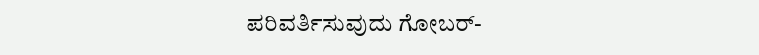ಪರಿವರ್ತಿಸುವುದು ಗೋಬರ್-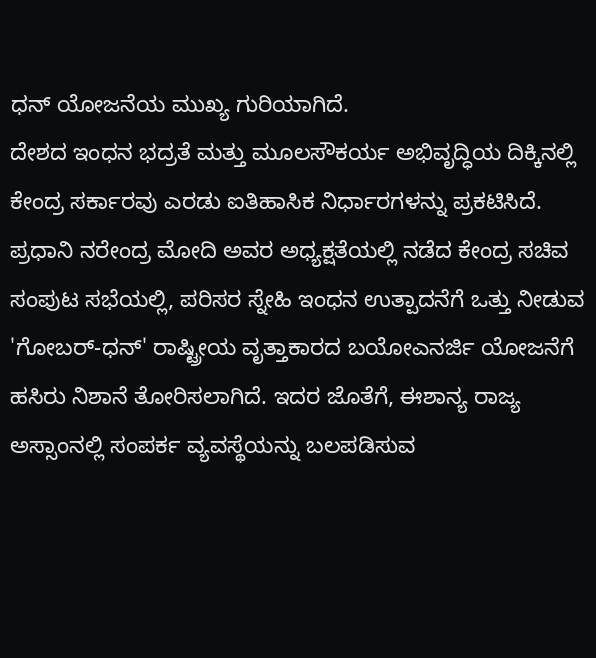ಧನ್ ಯೋಜನೆಯ ಮುಖ್ಯ ಗುರಿಯಾಗಿದೆ.
ದೇಶದ ಇಂಧನ ಭದ್ರತೆ ಮತ್ತು ಮೂಲಸೌಕರ್ಯ ಅಭಿವೃದ್ಧಿಯ ದಿಕ್ಕಿನಲ್ಲಿ ಕೇಂದ್ರ ಸರ್ಕಾರವು ಎರಡು ಐತಿಹಾಸಿಕ ನಿರ್ಧಾರಗಳನ್ನು ಪ್ರಕಟಿಸಿದೆ. ಪ್ರಧಾನಿ ನರೇಂದ್ರ ಮೋದಿ ಅವರ ಅಧ್ಯಕ್ಷತೆಯಲ್ಲಿ ನಡೆದ ಕೇಂದ್ರ ಸಚಿವ ಸಂಪುಟ ಸಭೆಯಲ್ಲಿ, ಪರಿಸರ ಸ್ನೇಹಿ ಇಂಧನ ಉತ್ಪಾದನೆಗೆ ಒತ್ತು ನೀಡುವ 'ಗೋಬರ್-ಧನ್' ರಾಷ್ಟ್ರೀಯ ವೃತ್ತಾಕಾರದ ಬಯೋಎನರ್ಜಿ ಯೋಜನೆಗೆ ಹಸಿರು ನಿಶಾನೆ ತೋರಿಸಲಾಗಿದೆ. ಇದರ ಜೊತೆಗೆ, ಈಶಾನ್ಯ ರಾಜ್ಯ ಅಸ್ಸಾಂನಲ್ಲಿ ಸಂಪರ್ಕ ವ್ಯವಸ್ಥೆಯನ್ನು ಬಲಪಡಿಸುವ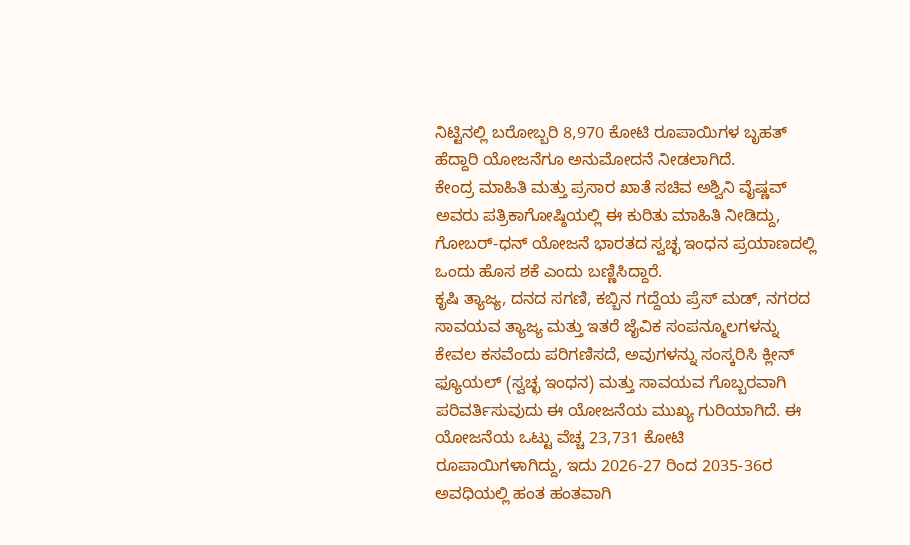ನಿಟ್ಟಿನಲ್ಲಿ ಬರೋಬ್ಬರಿ 8,970 ಕೋಟಿ ರೂಪಾಯಿಗಳ ಬೃಹತ್ ಹೆದ್ದಾರಿ ಯೋಜನೆಗೂ ಅನುಮೋದನೆ ನೀಡಲಾಗಿದೆ.
ಕೇಂದ್ರ ಮಾಹಿತಿ ಮತ್ತು ಪ್ರಸಾರ ಖಾತೆ ಸಚಿವ ಅಶ್ವಿನಿ ವೈಷ್ಣವ್ ಅವರು ಪತ್ರಿಕಾಗೋಷ್ಠಿಯಲ್ಲಿ ಈ ಕುರಿತು ಮಾಹಿತಿ ನೀಡಿದ್ದು, ಗೋಬರ್-ಧನ್ ಯೋಜನೆ ಭಾರತದ ಸ್ವಚ್ಛ ಇಂಧನ ಪ್ರಯಾಣದಲ್ಲಿ ಒಂದು ಹೊಸ ಶಕೆ ಎಂದು ಬಣ್ಣಿಸಿದ್ದಾರೆ.
ಕೃಷಿ ತ್ಯಾಜ್ಯ, ದನದ ಸಗಣಿ, ಕಬ್ಬಿನ ಗದ್ದೆಯ ಪ್ರೆಸ್ ಮಡ್, ನಗರದ ಸಾವಯವ ತ್ಯಾಜ್ಯ ಮತ್ತು ಇತರೆ ಜೈವಿಕ ಸಂಪನ್ಮೂಲಗಳನ್ನು ಕೇವಲ ಕಸವೆಂದು ಪರಿಗಣಿಸದೆ, ಅವುಗಳನ್ನು ಸಂಸ್ಕರಿಸಿ ಕ್ಲೀನ್ ಫ್ಯೂಯಲ್ (ಸ್ವಚ್ಛ ಇಂಧನ) ಮತ್ತು ಸಾವಯವ ಗೊಬ್ಬರವಾಗಿ ಪರಿವರ್ತಿಸುವುದು ಈ ಯೋಜನೆಯ ಮುಖ್ಯ ಗುರಿಯಾಗಿದೆ. ಈ ಯೋಜನೆಯ ಒಟ್ಟು ವೆಚ್ಚ 23,731 ಕೋಟಿ ರೂಪಾಯಿಗಳಾಗಿದ್ದು, ಇದು 2026-27 ರಿಂದ 2035-36ರ ಅವಧಿಯಲ್ಲಿ ಹಂತ ಹಂತವಾಗಿ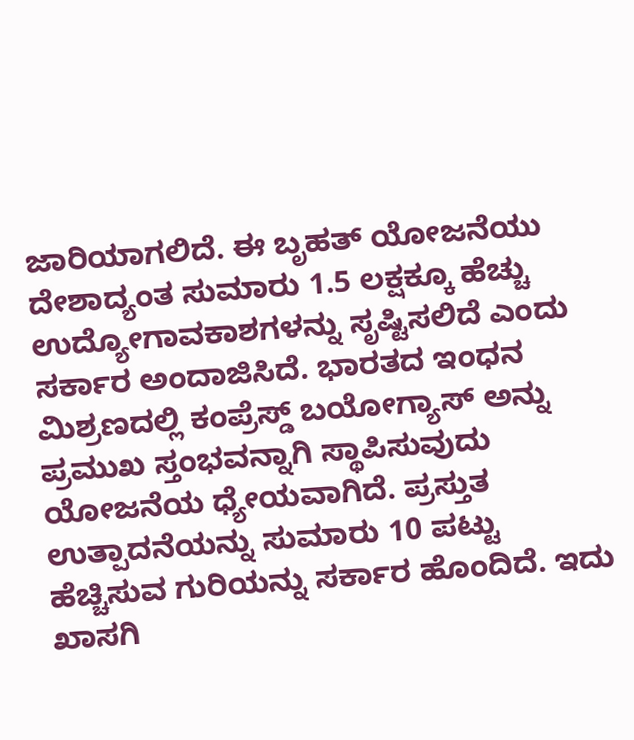ಜಾರಿಯಾಗಲಿದೆ. ಈ ಬೃಹತ್ ಯೋಜನೆಯು ದೇಶಾದ್ಯಂತ ಸುಮಾರು 1.5 ಲಕ್ಷಕ್ಕೂ ಹೆಚ್ಚು ಉದ್ಯೋಗಾವಕಾಶಗಳನ್ನು ಸೃಷ್ಟಿಸಲಿದೆ ಎಂದು ಸರ್ಕಾರ ಅಂದಾಜಿಸಿದೆ. ಭಾರತದ ಇಂಧನ ಮಿಶ್ರಣದಲ್ಲಿ ಕಂಪ್ರೆಸ್ಡ್ ಬಯೋಗ್ಯಾಸ್ ಅನ್ನು ಪ್ರಮುಖ ಸ್ತಂಭವನ್ನಾಗಿ ಸ್ಥಾಪಿಸುವುದು ಯೋಜನೆಯ ಧ್ಯೇಯವಾಗಿದೆ. ಪ್ರಸ್ತುತ ಉತ್ಪಾದನೆಯನ್ನು ಸುಮಾರು 10 ಪಟ್ಟು ಹೆಚ್ಚಿಸುವ ಗುರಿಯನ್ನು ಸರ್ಕಾರ ಹೊಂದಿದೆ. ಇದು ಖಾಸಗಿ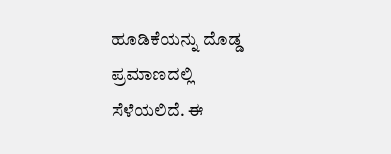ಹೂಡಿಕೆಯನ್ನು ದೊಡ್ಡ ಪ್ರಮಾಣದಲ್ಲಿ ಸೆಳೆಯಲಿದೆ. ಈ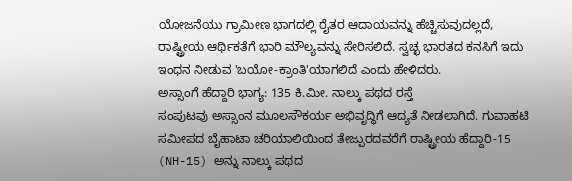ಯೋಜನೆಯು ಗ್ರಾಮೀಣ ಭಾಗದಲ್ಲಿ ರೈತರ ಆದಾಯವನ್ನು ಹೆಚ್ಚಿಸುವುದಲ್ಲದೆ, ರಾಷ್ಟ್ರೀಯ ಆರ್ಥಿಕತೆಗೆ ಭಾರಿ ಮೌಲ್ಯವನ್ನು ಸೇರಿಸಲಿದೆ. ಸ್ವಚ್ಛ ಭಾರತದ ಕನಸಿಗೆ ಇದು ಇಂಧನ ನೀಡುವ 'ಬಯೋ-ಕ್ರಾಂತಿ'ಯಾಗಲಿದೆ ಎಂದು ಹೇಳಿದರು.
ಅಸ್ಸಾಂಗೆ ಹೆದ್ದಾರಿ ಭಾಗ್ಯ: 135 ಕಿ.ಮೀ. ನಾಲ್ಕು ಪಥದ ರಸ್ತೆ
ಸಂಪುಟವು ಅಸ್ಸಾಂನ ಮೂಲಸೌಕರ್ಯ ಅಭಿವೃದ್ಧಿಗೆ ಆದ್ಯತೆ ನೀಡಲಾಗಿದೆ. ಗುವಾಹಟಿ ಸಮೀಪದ ಬೈಹಾಟಾ ಚರಿಯಾಲಿಯಿಂದ ತೇಜ್ಪುರದವರೆಗೆ ರಾಷ್ಟ್ರೀಯ ಹೆದ್ದಾರಿ-15 (NH-15) ಅನ್ನು ನಾಲ್ಕು ಪಥದ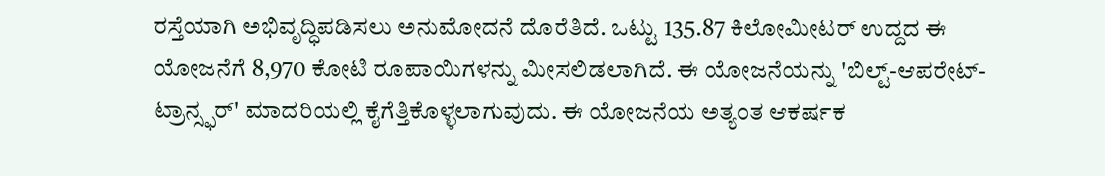ರಸ್ತೆಯಾಗಿ ಅಭಿವೃದ್ಧಿಪಡಿಸಲು ಅನುಮೋದನೆ ದೊರೆತಿದೆ. ಒಟ್ಟು 135.87 ಕಿಲೋಮೀಟರ್ ಉದ್ದದ ಈ ಯೋಜನೆಗೆ 8,970 ಕೋಟಿ ರೂಪಾಯಿಗಳನ್ನು ಮೀಸಲಿಡಲಾಗಿದೆ. ಈ ಯೋಜನೆಯನ್ನು 'ಬಿಲ್ಟ್-ಆಪರೇಟ್-ಟ್ರಾನ್ಸ್ಫರ್' ಮಾದರಿಯಲ್ಲಿ ಕೈಗೆತ್ತಿಕೊಳ್ಳಲಾಗುವುದು. ಈ ಯೋಜನೆಯ ಅತ್ಯಂತ ಆಕರ್ಷಕ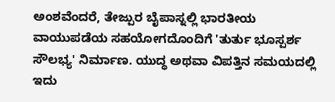ಅಂಶವೆಂದರೆ, ತೇಜ್ಪುರ ಬೈಪಾಸ್ನಲ್ಲಿ ಭಾರತೀಯ ವಾಯುಪಡೆಯ ಸಹಯೋಗದೊಂದಿಗೆ 'ತುರ್ತು ಭೂಸ್ಪರ್ಶ ಸೌಲಭ್ಯ' ನಿರ್ಮಾಣ. ಯುದ್ಧ ಅಥವಾ ವಿಪತ್ತಿನ ಸಮಯದಲ್ಲಿ ಇದು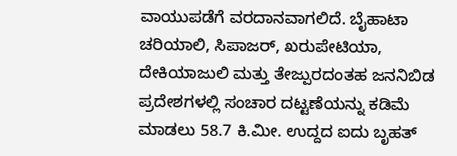ವಾಯುಪಡೆಗೆ ವರದಾನವಾಗಲಿದೆ. ಬೈಹಾಟಾ ಚರಿಯಾಲಿ, ಸಿಪಾಜರ್, ಖರುಪೇಟಿಯಾ, ದೇಕಿಯಾಜುಲಿ ಮತ್ತು ತೇಜ್ಪುರದಂತಹ ಜನನಿಬಿಡ ಪ್ರದೇಶಗಳಲ್ಲಿ ಸಂಚಾರ ದಟ್ಟಣೆಯನ್ನು ಕಡಿಮೆ ಮಾಡಲು 58.7 ಕಿ.ಮೀ. ಉದ್ದದ ಐದು ಬೃಹತ್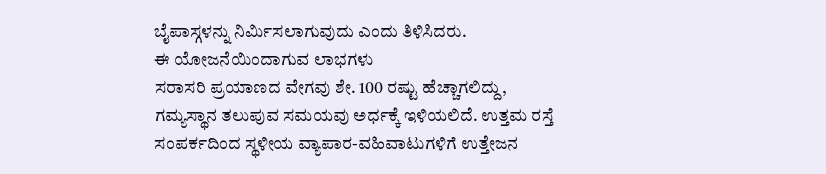ಬೈಪಾಸ್ಗಳನ್ನು ನಿರ್ಮಿಸಲಾಗುವುದು ಎಂದು ತಿಳಿಸಿದರು.
ಈ ಯೋಜನೆಯಿಂದಾಗುವ ಲಾಭಗಳು
ಸರಾಸರಿ ಪ್ರಯಾಣದ ವೇಗವು ಶೇ. 100 ರಷ್ಟು ಹೆಚ್ಚಾಗಲಿದ್ದು, ಗಮ್ಯಸ್ಥಾನ ತಲುಪುವ ಸಮಯವು ಅರ್ಧಕ್ಕೆ ಇಳಿಯಲಿದೆ. ಉತ್ತಮ ರಸ್ತೆ ಸಂಪರ್ಕದಿಂದ ಸ್ಥಳೀಯ ವ್ಯಾಪಾರ-ವಹಿವಾಟುಗಳಿಗೆ ಉತ್ತೇಜನ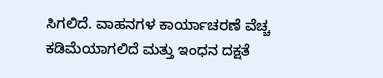ಸಿಗಲಿದೆ. ವಾಹನಗಳ ಕಾರ್ಯಾಚರಣೆ ವೆಚ್ಚ ಕಡಿಮೆಯಾಗಲಿದೆ ಮತ್ತು ಇಂಧನ ದಕ್ಷತೆ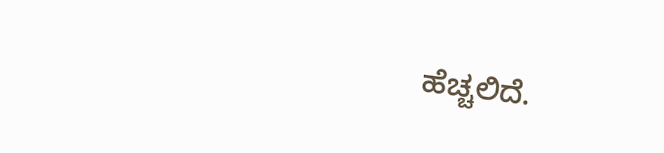ಹೆಚ್ಚಲಿದೆ.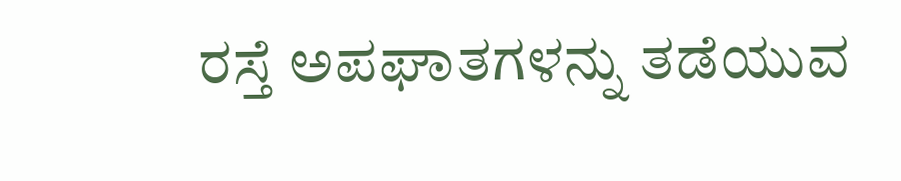ರಸ್ತೆ ಅಪಘಾತಗಳನ್ನು ತಡೆಯುವ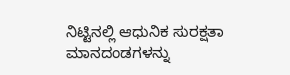ನಿಟ್ಟಿನಲ್ಲಿ ಆಧುನಿಕ ಸುರಕ್ಷತಾ ಮಾನದಂಡಗಳನ್ನು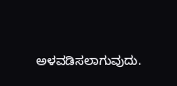ಅಳವಡಿಸಲಾಗುವುದು.